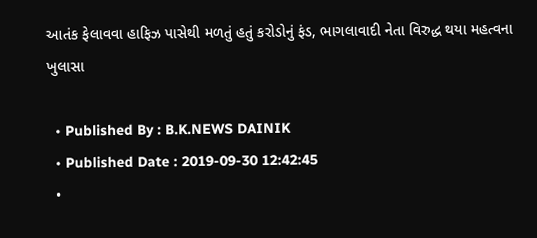આતંક ફેલાવવા હાફિઝ પાસેથી મળતું હતું કરોડોનું ફંડ, ભાગલાવાદી નેતા વિરુદ્ધ થયા મહત્વના ખુલાસા

  • Published By : B.K.NEWS DAINIK
  • Published Date : 2019-09-30 12:42:45
  •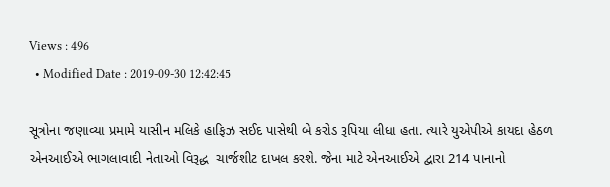Views : 496
  • Modified Date : 2019-09-30 12:42:45

સૂત્રોના જણાવ્યા પ્રમામે યાસીન મલિકે હાફિઝ સઈદ પાસેથી બે કરોડ રૂપિયા લીધા હતા. ત્યારે યુએપીએ કાયદા હેઠળ એનઆઈએ ભાગલાવાદી નેતાઓ વિરૂદ્ધ  ચાર્જશીટ દાખલ કરશે. જેના માટે એનઆઈએ દ્વારા 214 પાનાનો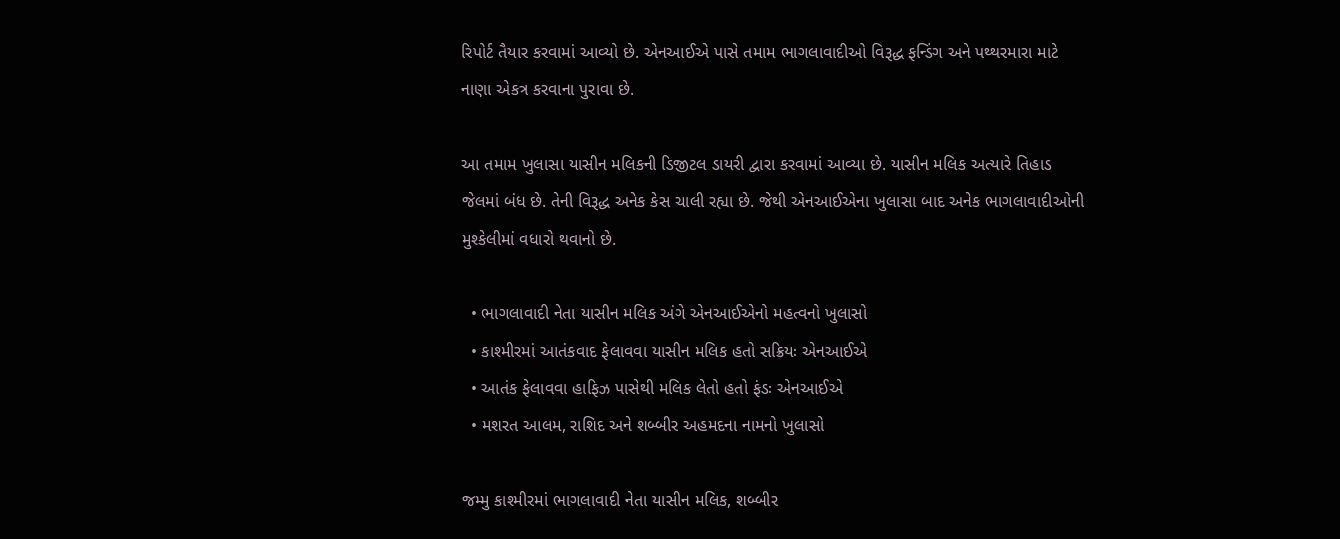રિપોર્ટ તૈયાર કરવામાં આવ્યો છે. એનઆઈએ પાસે તમામ ભાગલાવાદીઓ વિરૂદ્ધ ફન્ડિંગ અને પથ્થરમારા માટે નાણા એકત્ર કરવાના પુરાવા છે.

આ તમામ ખુલાસા યાસીન મલિકની ડિજીટલ ડાયરી દ્વારા કરવામાં આવ્યા છે. યાસીન મલિક અત્યારે તિહાડ જેલમાં બંધ છે. તેની વિરૂદ્ધ અનેક કેસ ચાલી રહ્યા છે. જેથી એનઆઈએના ખુલાસા બાદ અનેક ભાગલાવાદીઓની મુશ્કેલીમાં વધારો થવાનો છે.

  • ભાગલાવાદી નેતા યાસીન મલિક અંગે એનઆઈએનો મહત્વનો ખુલાસો
  • કાશ્મીરમાં આતંકવાદ ફેલાવવા યાસીન મલિક હતો સક્રિયઃ એનઆઈએ
  • આતંક ફેલાવવા હાફિઝ પાસેથી મલિક લેતો હતો ફંડઃ એનઆઈએ
  • મશરત આલમ, રાશિદ અને શબ્બીર અહમદના નામનો ખુલાસો

જમ્મુ કાશ્મીરમાં ભાગલાવાદી નેતા યાસીન મલિક, શબ્બીર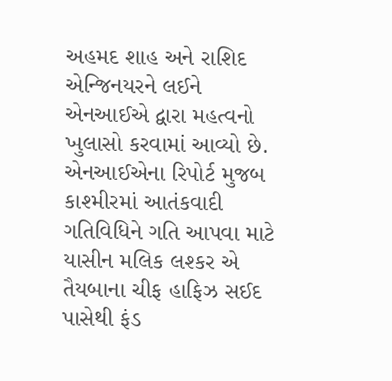અહમદ શાહ અને રાશિદ એન્જિનયરને લઈને એનઆઈએ દ્વારા મહત્વનો ખુલાસો કરવામાં આવ્યો છે. એનઆઈએના રિપોર્ટ મુજબ કાશ્મીરમાં આતંકવાદી ગતિવિધિને ગતિ આપવા માટે યાસીન મલિક લશ્કર એ તૈયબાના ચીફ હાફિઝ સઈદ પાસેથી ફંડ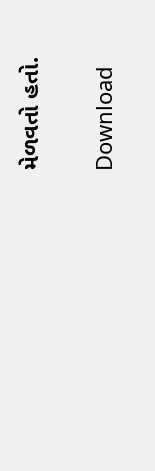મેળવતો હતો.

Download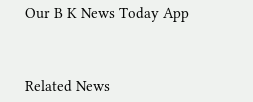Our B K News Today App



Related News